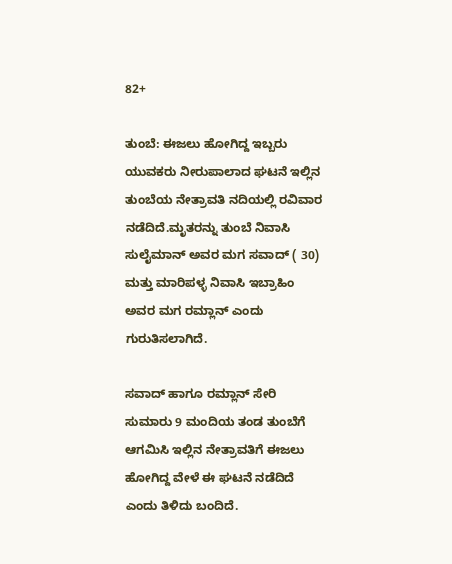82+

ತುಂಬೆ: ಈಜಲು ಹೋಗಿದ್ದ ಇಬ್ಬರು ಯುವಕರು ನೀರುಪಾಲಾದ ಘಟನೆ ಇಲ್ಲಿನ ತುಂಬೆಯ ನೇತ್ರಾವತಿ ನದಿಯಲ್ಲಿ ರವಿವಾರ ನಡೆದಿದೆ.ಮೃತರನ್ನು ತುಂಬೆ ನಿವಾಸಿ ಸುಲೈಮಾನ್ ಅವರ ಮಗ ಸವಾದ್ ( 30) ಮತ್ತು ಮಾರಿಪಳ್ಳ ನಿವಾಸಿ ಇಬ್ರಾಹಿಂ ಅವರ ಮಗ ರಮ್ಲಾನ್ ಎಂದು‌ ಗುರುತಿಸಲಾಗಿದೆ.

ಸವಾದ್ ಹಾಗೂ ರಮ್ಲಾನ್ ಸೇರಿ ಸುಮಾರು 9 ಮಂದಿಯ ತಂಡ ತುಂಬೆಗೆ ಆಗಮಿಸಿ ಇಲ್ಲಿನ ನೇತ್ರಾವತಿಗೆ ಈಜಲು ಹೋಗಿದ್ದ ವೇಳೆ ಈ ಘಟನೆ ನಡೆದಿದೆ ಎಂದು ತಿಳಿದು ಬಂದಿದೆ.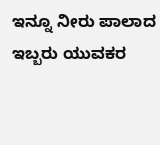ಇನ್ನೂ ನೀರು ಪಾಲಾದ ಇಬ್ಬರು ಯುವಕರ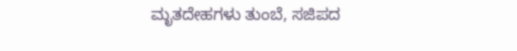ಮೃತದೇಹಗಳು ತುಂಬೆ, ಸಜಿಪದ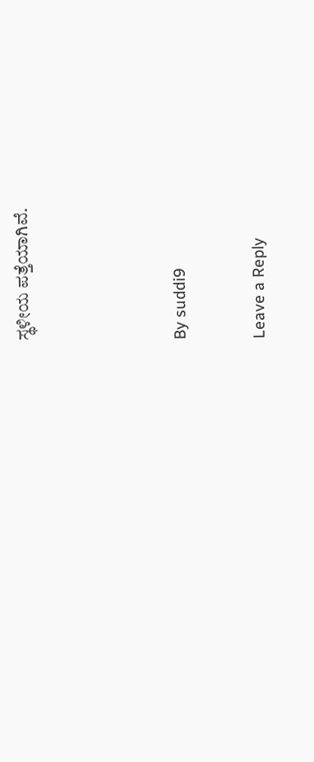ಸ್ಥಳೀಯ ಪತ್ತೆಯಾಗಿವೆ.



By suddi9

Leave a Reply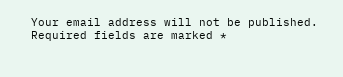Your email address will not be published. Required fields are marked *